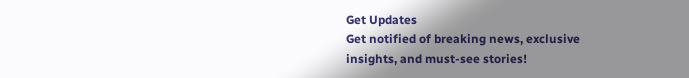Get Updates
Get notified of breaking news, exclusive insights, and must-see stories!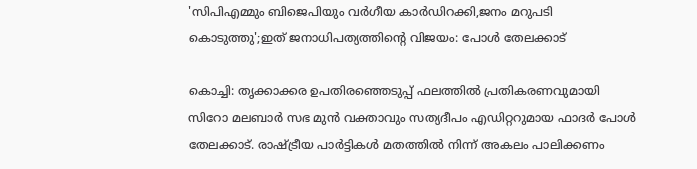'സിപിഎമ്മും ബിജെപിയും വര്‍ഗീയ കാര്‍ഡിറക്കി,ജനം മറുപടി കൊടുത്തു';ഇത് ജനാധിപത്യത്തിന്റെ വിജയം: പോള്‍ തേലക്കാട്

കൊച്ചി: തൃക്കാക്കര ഉപതിരഞ്ഞെടുപ്പ് ഫലത്തില്‍ പ്രതികരണവുമായി സിറോ മലബാര്‍ സഭ മുന്‍ വക്താവും സത്യദീപം എഡിറ്ററുമായ ഫാദര്‍ പോള്‍ തേലക്കാട്. രാഷ്ട്രീയ പാര്‍ട്ടികള്‍ മതത്തില്‍ നിന്ന് അകലം പാലിക്കണം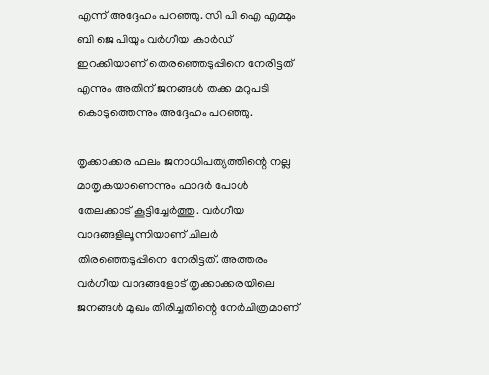എന്ന് അദ്ദേഹം പറഞ്ഞു. സി പി ഐ എമ്മും ബി ജെ പിയും വര്‍ഗീയ കാര്‍ഡ് ഇറക്കിയാണ് തെരഞ്ഞെടുപ്പിനെ നേരിട്ടത് എന്നും അതിന് ജനങ്ങള്‍ തക്ക മറുപടി കൊടുത്തെന്നും അദ്ദേഹം പറഞ്ഞു.

തൃക്കാക്കര ഫലം ജനാധിപത്യത്തിന്റെ നല്ല മാതൃകയാണെന്നും ഫാദര്‍ പോള്‍ തേലക്കാട് കൂട്ടിച്ചേര്‍ത്തു. വര്‍ഗീയ വാദങ്ങളിലൂന്നിയാണ് ചിലര്‍ തിരഞ്ഞെടുപ്പിനെ നേരിട്ടത്. അത്തരം വര്‍ഗീയ വാദങ്ങളോട് തൃക്കാക്കരയിലെ ജനങ്ങള്‍ മുഖം തിരിച്ചതിന്റെ നേര്‍ചിത്രമാണ്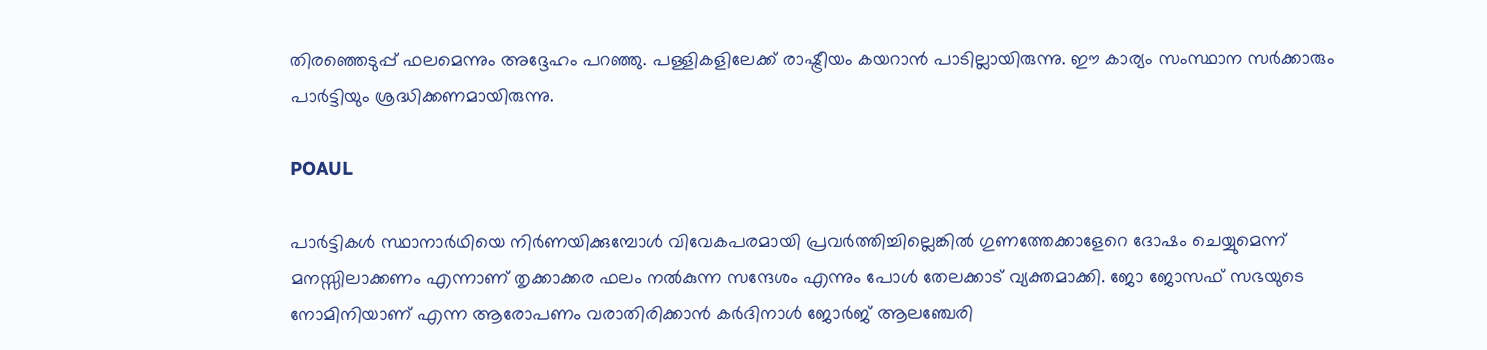തിരഞ്ഞെടുപ്പ് ഫലമെന്നും അദ്ദേഹം പറഞ്ഞു. പള്ളികളിലേക്ക് രാഷ്ട്രീയം കയറാന്‍ പാടില്ലായിരുന്നു. ഈ കാര്യം സംസ്ഥാന സര്‍ക്കാരും പാര്‍ട്ടിയും ശ്രദ്ധിക്കണമായിരുന്നു.

POAUL

പാര്‍ട്ടികള്‍ സ്ഥാനാര്‍ഥിയെ നിര്‍ണയിക്കുമ്പോള്‍ വിവേകപരമായി പ്രവര്‍ത്തിച്ചില്ലെങ്കില്‍ ഗുണത്തേക്കാളേറെ ദോഷം ചെയ്യുമെന്ന് മനസ്സിലാക്കണം എന്നാണ് തൃക്കാക്കര ഫലം നല്‍കുന്ന സന്ദേശം എന്നും പോള്‍ തേലക്കാട് വ്യക്തമാക്കി. ജോ ജോസഫ് സഭയുടെ നോമിനിയാണ് എന്ന ആരോപണം വരാതിരിക്കാന്‍ കര്‍ദിനാള്‍ ജോര്‍ജ് ആലഞ്ചേരി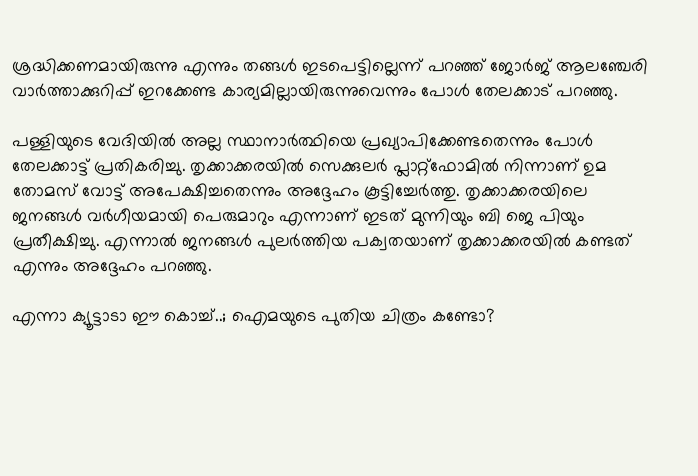ശ്രദ്ധിക്കണമായിരുന്നു എന്നും തങ്ങള്‍ ഇടപെട്ടില്ലെന്ന് പറഞ്ഞ് ജോര്‍ജ് ആലഞ്ചേരി വാര്‍ത്താക്കുറിപ്പ് ഇറക്കേണ്ട കാര്യമില്ലായിരുന്നുവെന്നും പോള്‍ തേലക്കാട് പറഞ്ഞു.

പള്ളിയുടെ വേദിയില്‍ അല്ല സ്ഥാനാര്‍ത്ഥിയെ പ്രഖ്യാപിക്കേണ്ടതെന്നും പോള്‍ തേലക്കാട്ട് പ്രതികരിച്ചു. തൃക്കാക്കരയില്‍ സെക്കുലര്‍ പ്ലാറ്റ്ഫോമില്‍ നിന്നാണ് ഉമ തോമസ് വോട്ട് അപേക്ഷിച്ചതെന്നും അദ്ദേഹം കൂട്ടിച്ചേര്‍ത്തു. തൃക്കാക്കരയിലെ ജനങ്ങള്‍ വര്‍ഗീയമായി പെരുമാറും എന്നാണ് ഇടത് മുന്നിയും ബി ജെ പിയും പ്രതീക്ഷിച്ചു. എന്നാല്‍ ജനങ്ങള്‍ പുലര്‍ത്തിയ പക്വതയാണ് തൃക്കാക്കരയില്‍ കണ്ടത് എന്നും അദ്ദേഹം പറഞ്ഞു.

എന്നാ ക്യൂട്ടാടാ ഈ കൊച്ച്..; ഐമയുടെ പുതിയ ചിത്രം കണ്ടോ?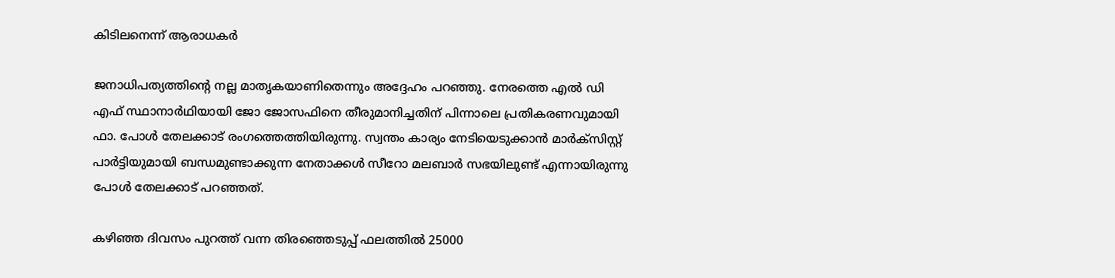കിടിലനെന്ന് ആരാധകര്‍

ജനാധിപത്യത്തിന്റെ നല്ല മാതൃകയാണിതെന്നും അദ്ദേഹം പറഞ്ഞു. നേരത്തെ എല്‍ ഡി എഫ് സ്ഥാനാര്‍ഥിയായി ജോ ജോസഫിനെ തീരുമാനിച്ചതിന് പിന്നാലെ പ്രതികരണവുമായി ഫാ. പോള്‍ തേലക്കാട് രംഗത്തെത്തിയിരുന്നു. സ്വന്തം കാര്യം നേടിയെടുക്കാന്‍ മാര്‍ക്സിസ്റ്റ് പാര്‍ട്ടിയുമായി ബന്ധമുണ്ടാക്കുന്ന നേതാക്കള്‍ സീറോ മലബാര്‍ സഭയിലുണ്ട് എന്നായിരുന്നു പോള്‍ തേലക്കാട് പറഞ്ഞത്.

കഴിഞ്ഞ ദിവസം പുറത്ത് വന്ന തിരഞ്ഞെടുപ്പ് ഫലത്തില്‍ 25000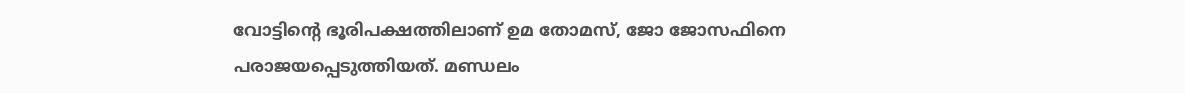വോട്ടിന്റെ ഭൂരിപക്ഷത്തിലാണ് ഉമ തോമസ്, ജോ ജോസഫിനെ പരാജയപ്പെടുത്തിയത്. മണ്ഡലം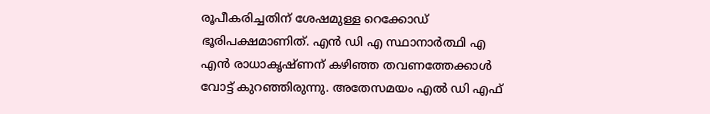രൂപീകരിച്ചതിന് ശേഷമുള്ള റെക്കോഡ് ഭൂരിപക്ഷമാണിത്. എന്‍ ഡി എ സ്ഥാനാര്‍ത്ഥി എ എന്‍ രാധാകൃഷ്ണന് കഴിഞ്ഞ തവണത്തേക്കാള്‍ വോട്ട് കുറഞ്ഞിരുന്നു. അതേസമയം എല്‍ ഡി എഫ്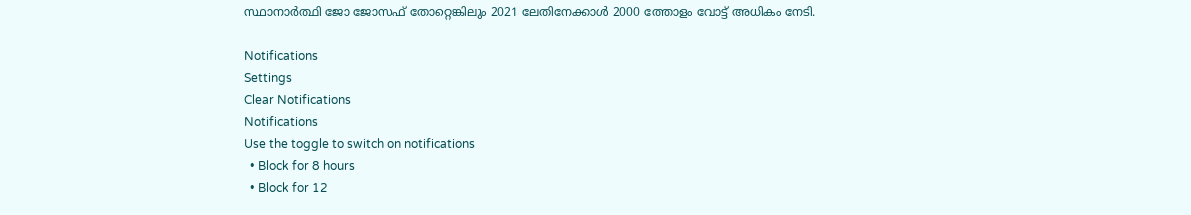സ്ഥാനാര്‍ത്ഥി ജോ ജോസഫ് തോറ്റെങ്കിലും 2021 ലേതിനേക്കാള്‍ 2000 ത്തോളം വോട്ട് അധികം നേടി.

Notifications
Settings
Clear Notifications
Notifications
Use the toggle to switch on notifications
  • Block for 8 hours
  • Block for 12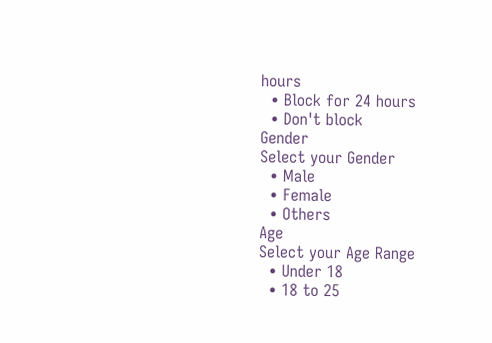hours
  • Block for 24 hours
  • Don't block
Gender
Select your Gender
  • Male
  • Female
  • Others
Age
Select your Age Range
  • Under 18
  • 18 to 25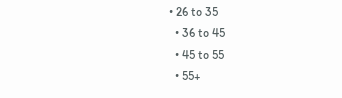• 26 to 35
  • 36 to 45
  • 45 to 55
  • 55+